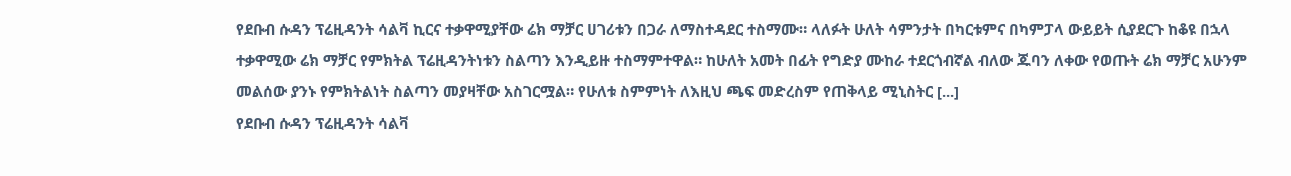የደቡብ ሱዳን ፕሬዚዳንት ሳልቫ ኪርና ተቃዋሚያቸው ሬክ ማቻር ሀገሪቱን በጋራ ለማስተዳደር ተስማሙ። ላለፉት ሁለት ሳምንታት በካርቱምና በካምፓላ ውይይት ሲያደርጉ ከቆዩ በኋላ ተቃዋሚው ሬክ ማቻር የምክትል ፕሬዚዳንትነቱን ስልጣን እንዲይዙ ተስማምተዋል። ከሁለት አመት በፊት የግድያ ሙከራ ተደርጎብኛል ብለው ጁባን ለቀው የወጡት ሬክ ማቻር አሁንም መልሰው ያንኑ የምክትልነት ስልጣን መያዛቸው አስገርሟል። የሁለቱ ስምምነት ለእዚህ ጫፍ መድረስም የጠቅላይ ሚኒስትር [...]
የደቡብ ሱዳን ፕሬዚዳንት ሳልቫ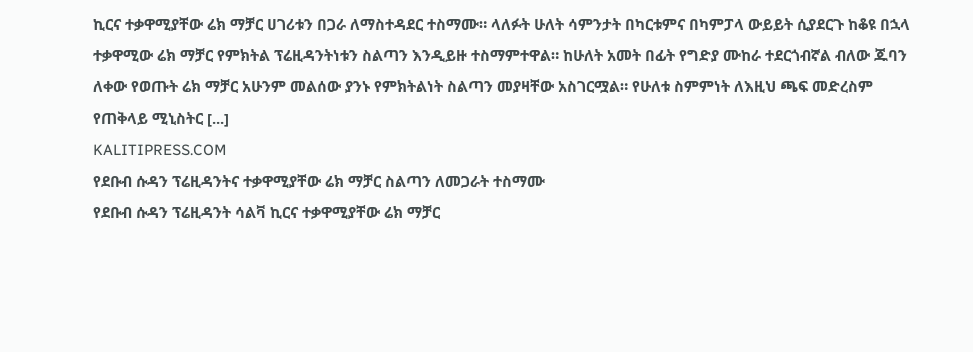ኪርና ተቃዋሚያቸው ሬክ ማቻር ሀገሪቱን በጋራ ለማስተዳደር ተስማሙ። ላለፉት ሁለት ሳምንታት በካርቱምና በካምፓላ ውይይት ሲያደርጉ ከቆዩ በኋላ ተቃዋሚው ሬክ ማቻር የምክትል ፕሬዚዳንትነቱን ስልጣን እንዲይዙ ተስማምተዋል። ከሁለት አመት በፊት የግድያ ሙከራ ተደርጎብኛል ብለው ጁባን ለቀው የወጡት ሬክ ማቻር አሁንም መልሰው ያንኑ የምክትልነት ስልጣን መያዛቸው አስገርሟል። የሁለቱ ስምምነት ለእዚህ ጫፍ መድረስም የጠቅላይ ሚኒስትር [...]
KALITIPRESS.COM
የደቡብ ሱዳን ፕሬዚዳንትና ተቃዋሚያቸው ሬክ ማቻር ስልጣን ለመጋራት ተስማሙ
የደቡብ ሱዳን ፕሬዚዳንት ሳልቫ ኪርና ተቃዋሚያቸው ሬክ ማቻር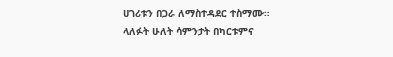ሀገሪቱን በጋራ ለማስተዳደር ተስማሙ። ላለፉት ሁለት ሳምንታት በካርቱምና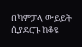በካምፓላ ውይይት ሲያደርጉ ከቆዩ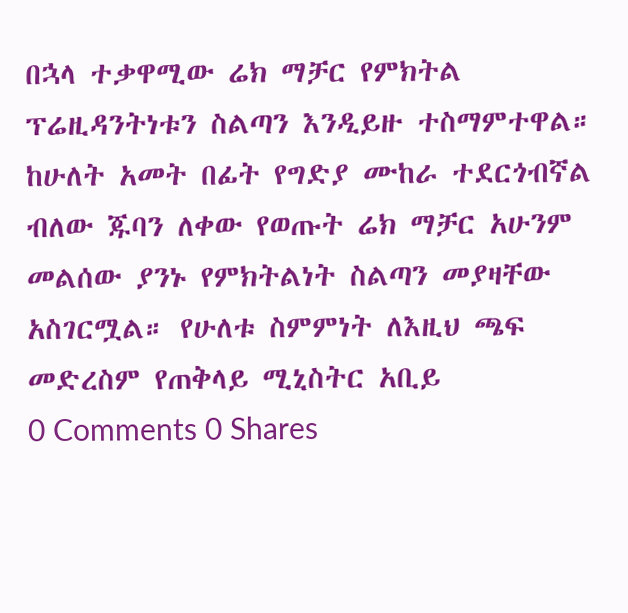በኋላ ተቃዋሚው ሬክ ማቻር የምክትል ፕሬዚዳንትነቱን ስልጣን እንዲይዙ ተስማምተዋል። ከሁለት አመት በፊት የግድያ ሙከራ ተደርጎብኛል ብለው ጁባን ለቀው የወጡት ሬክ ማቻር አሁንም መልሰው ያንኑ የምክትልነት ስልጣን መያዛቸው አስገርሟል። የሁለቱ ስምምነት ለእዚህ ጫፍ መድረስም የጠቅላይ ሚኒስትር አቢይ
0 Comments 0 Shares